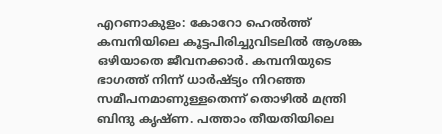എറണാകുളം: കോറോ ഹെൽത്ത് കമ്പനിയിലെ കൂട്ടപിരിച്ചുവിടലിൽ ആശങ്ക ഒഴിയാതെ ജീവനക്കാർ. കമ്പനിയുടെ ഭാഗത്ത് നിന്ന് ധാർഷ്ട്യം നിറഞ്ഞ സമീപനമാണുള്ളതെന്ന് തൊഴിൽ മന്ത്രി ബിന്ദു കൃഷ്ണ. പത്താം തീയതിയിലെ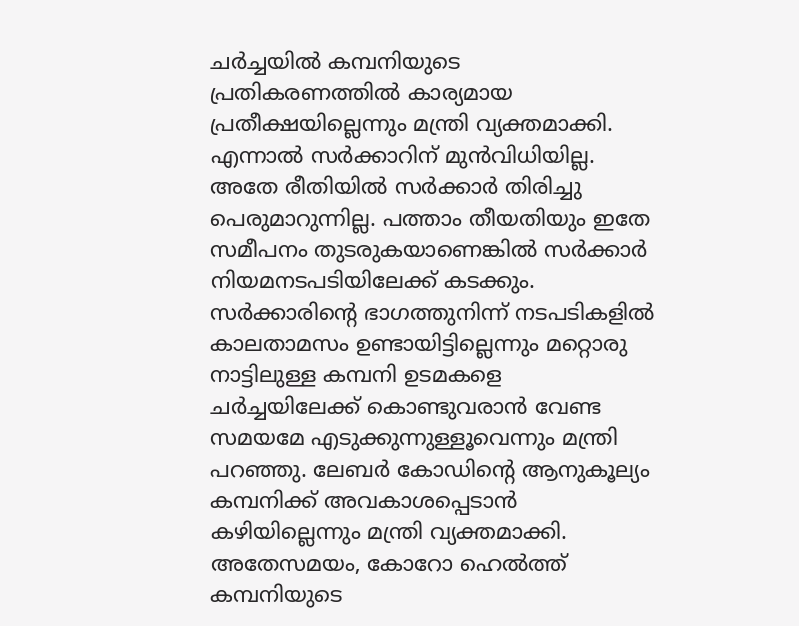ചർച്ചയിൽ കമ്പനിയുടെ പ്രതികരണത്തിൽ കാര്യമായ പ്രതീക്ഷയില്ലെന്നും മന്ത്രി വ്യക്തമാക്കി.
എന്നാൽ സർക്കാറിന് മുൻവിധിയില്ല. അതേ രീതിയിൽ സർക്കാർ തിരിച്ചു പെരുമാറുന്നില്ല. പത്താം തീയതിയും ഇതേ സമീപനം തുടരുകയാണെങ്കിൽ സർക്കാർ നിയമനടപടിയിലേക്ക് കടക്കും. സർക്കാരിന്റെ ഭാഗത്തുനിന്ന് നടപടികളിൽ കാലതാമസം ഉണ്ടായിട്ടില്ലെന്നും മറ്റൊരു നാട്ടിലുള്ള കമ്പനി ഉടമകളെ ചർച്ചയിലേക്ക് കൊണ്ടുവരാൻ വേണ്ട സമയമേ എടുക്കുന്നുള്ളൂവെന്നും മന്ത്രി പറഞ്ഞു. ലേബർ കോഡിന്റെ ആനുകൂല്യം കമ്പനിക്ക് അവകാശപ്പെടാൻ കഴിയില്ലെന്നും മന്ത്രി വ്യക്തമാക്കി.
അതേസമയം, കോറോ ഹെൽത്ത് കമ്പനിയുടെ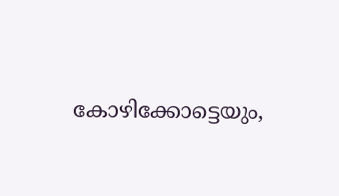കോഴിക്കോട്ടെയും,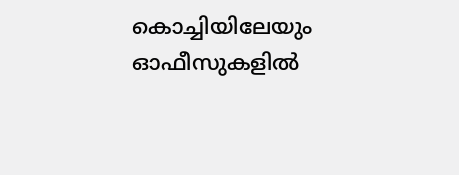കൊച്ചിയിലേയും ഓഫീസുകളിൽ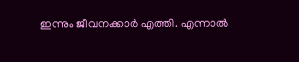ഇന്നും ജീവനക്കാർ എത്തി. എന്നാൽ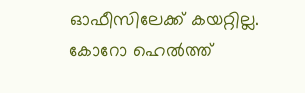ഓഫീസിലേക്ക് കയറ്റില്ല. കോറോ ഹെൽത്ത്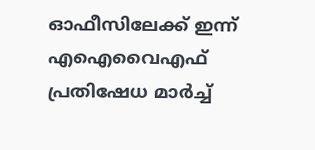ഓഫീസിലേക്ക് ഇന്ന് എഐവൈഎഫ് പ്രതിഷേധ മാർച്ച്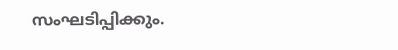സംഘടിപ്പിക്കും.